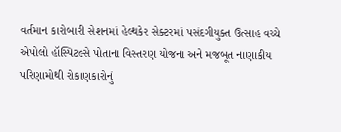વર્તમાન કારોબારી સેશનમાં હેલ્થકેર સેક્ટરમાં પસંદગીયુક્ત ઉત્સાહ વચ્ચે એપોલો હૉસ્પિટલ્સે પોતાના વિસ્તરણ યોજના અને મજબૂત નાણાકીય પરિણામોથી રોકાણકારોનું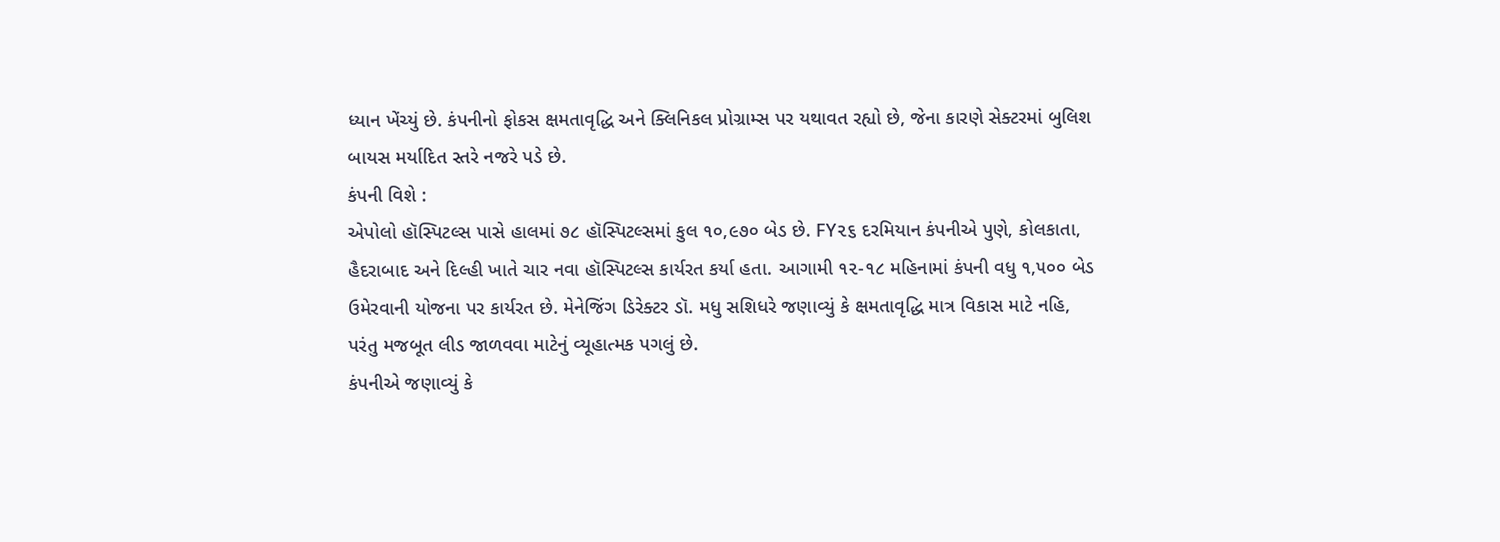ધ્યાન ખેંચ્યું છે. કંપનીનો ફોકસ ક્ષમતાવૃદ્ધિ અને ક્લિનિકલ પ્રોગ્રામ્સ પર યથાવત રહ્યો છે, જેના કારણે સેક્ટરમાં બુલિશ બાયસ મર્યાદિત સ્તરે નજરે પડે છે.
કંપની વિશે :
એપોલો હૉસ્પિટલ્સ પાસે હાલમાં ૭૮ હૉસ્પિટલ્સમાં કુલ ૧૦,૯૭૦ બેડ છે. FY૨૬ દરમિયાન કંપનીએ પુણે, કોલકાતા, હૈદરાબાદ અને દિલ્હી ખાતે ચાર નવા હૉસ્પિટલ્સ કાર્યરત કર્યા હતા. આગામી ૧૨-૧૮ મહિનામાં કંપની વધુ ૧,૫૦૦ બેડ ઉમેરવાની યોજના પર કાર્યરત છે. મેનેજિંગ ડિરેક્ટર ડૉ. મધુ સશિધરે જણાવ્યું કે ક્ષમતાવૃદ્ધિ માત્ર વિકાસ માટે નહિ, પરંતુ મજબૂત લીડ જાળવવા માટેનું વ્યૂહાત્મક પગલું છે.
કંપનીએ જણાવ્યું કે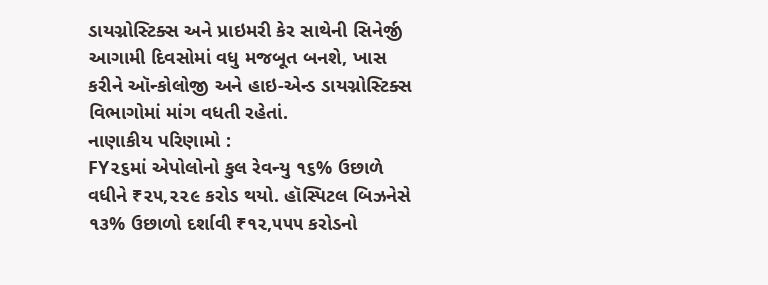ડાયગ્નોસ્ટિક્સ અને પ્રાઇમરી કેર સાથેની સિનેર્જી આગામી દિવસોમાં વધુ મજબૂત બનશે, ખાસ કરીને ઑન્કોલોજી અને હાઇ-એન્ડ ડાયગ્નોસ્ટિક્સ વિભાગોમાં માંગ વધતી રહેતાં.
નાણાકીય પરિણામો :
FY૨૬માં એપોલોનો કુલ રેવન્યુ ૧૬% ઉછાળે વધીને ₹૨૫,૨૨૯ કરોડ થયો. હૉસ્પિટલ બિઝનેસે ૧૩% ઉછાળો દર્શાવી ₹૧૨,૫૫૫ કરોડનો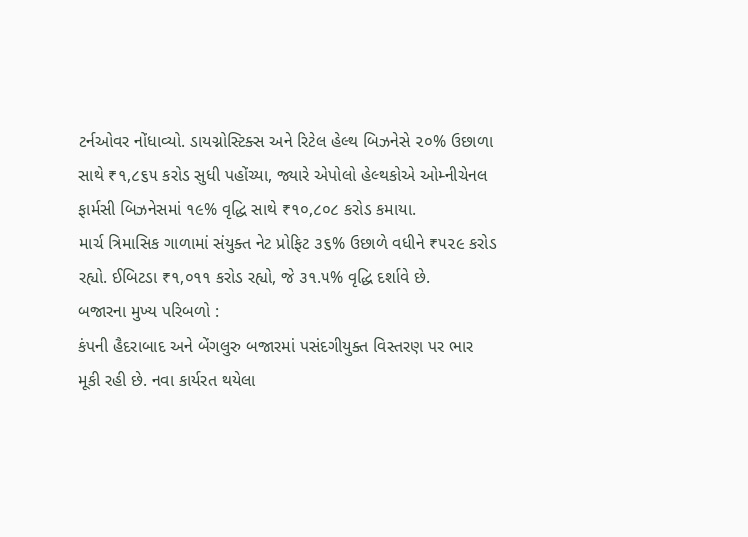ટર્નઓવર નોંધાવ્યો. ડાયગ્નોસ્ટિક્સ અને રિટેલ હેલ્થ બિઝનેસે ૨૦% ઉછાળા સાથે ₹૧,૮૬૫ કરોડ સુધી પહોંચ્યા, જ્યારે એપોલો હેલ્થકોએ ઓમ્નીચેનલ ફાર્મસી બિઝનેસમાં ૧૯% વૃદ્ધિ સાથે ₹૧૦,૮૦૮ કરોડ કમાયા.
માર્ચ ત્રિમાસિક ગાળામાં સંયુક્ત નેટ પ્રોફિટ ૩૬% ઉછાળે વધીને ₹૫૨૯ કરોડ રહ્યો. ઈબિટડા ₹૧,૦૧૧ કરોડ રહ્યો, જે ૩૧.૫% વૃદ્ધિ દર્શાવે છે.
બજારના મુખ્ય પરિબળો :
કંપની હૈદરાબાદ અને બેંગલુરુ બજારમાં પસંદગીયુક્ત વિસ્તરણ પર ભાર મૂકી રહી છે. નવા કાર્યરત થયેલા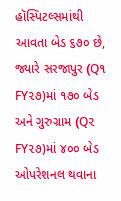હૉસ્પિટલ્સમાંથી આવતા બેડ ૬૭૦ છે, જ્યારે સરજાપુર (Q૧ FY૨૭)માં ૧૭૦ બેડ અને ગુરુગ્રામ (Q૨ FY૨૭)માં ૪૦૦ બેડ ઓપરેશનલ થવાના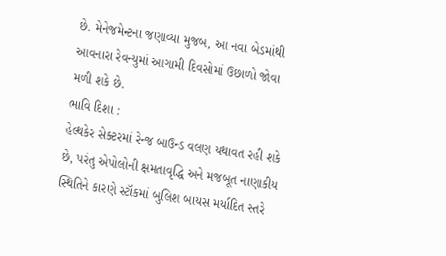છે. મેનેજમેન્ટના જણાવ્યા મુજબ, આ નવા બેડમાંથી આવનારા રેવન્યુમાં આગામી દિવસોમાં ઉછાળો જોવા મળી શકે છે.
ભાવિ દિશા :
હેલ્થકેર સેક્ટરમાં રેન્જ બાઉન્ડ વલણ યથાવત રહી શકે છે, પરંતુ એપોલોની ક્ષમતાવૃદ્ધિ અને મજબૂત નાણાકીય સ્થિતિને કારણે સ્ટૉકમાં બુલિશ બાયસ મર્યાદિત સ્તરે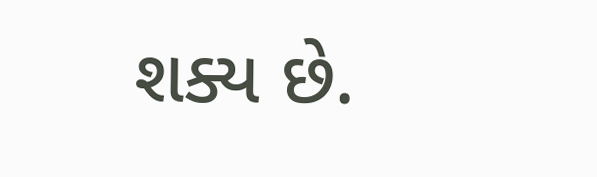શક્ય છે.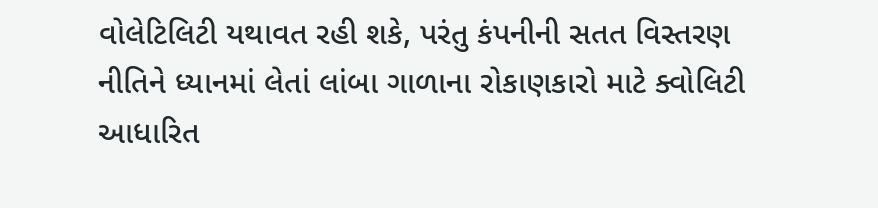વોલેટિલિટી યથાવત રહી શકે, પરંતુ કંપનીની સતત વિસ્તરણ નીતિને ધ્યાનમાં લેતાં લાંબા ગાળાના રોકાણકારો માટે ક્વોલિટી આધારિત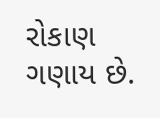રોકાણ ગણાય છે.